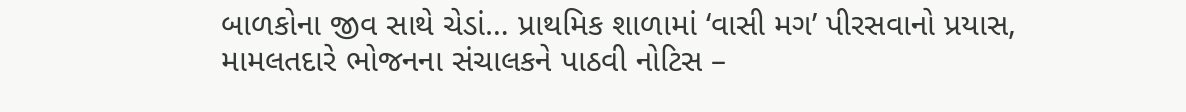બાળકોના જીવ સાથે ચેડાં… પ્રાથમિક શાળામાં ‘વાસી મગ’ પીરસવાનો પ્રયાસ, મામલતદારે ભોજનના સંચાલકને પાઠવી નોટિસ –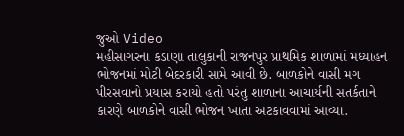જુઓ Video
મહીસાગરના કડાણા તાલુકાની રાજનપુર પ્રાથમિક શાળામાં મધ્યાહન ભોજનમાં મોટી બેદરકારી સામે આવી છે. બાળકોને વાસી મગ પીરસવાનો પ્રયાસ કરાયો હતો પરંતુ શાળાના આચાર્યની સતર્કતાને કારણે બાળકોને વાસી ભોજન ખાતા અટકાવવામાં આવ્યા.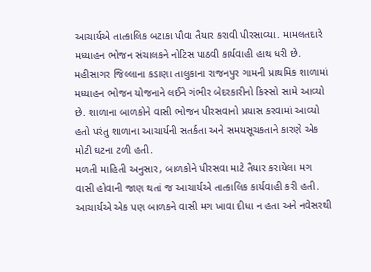આચાર્યએ તાત્કાલિક બટાકા પૌવા તૈયાર કરાવી પીરસાવ્યા. મામલતદારે મધ્યાહન ભોજન સંચાલકને નોટિસ પાઠવી કાર્યવાહી હાથ ધરી છે.
મહીસાગર જિલ્લાના કડાણા તાલુકાના રાજનપુર ગામની પ્રાથમિક શાળામાં મધ્યાહન ભોજન યોજનાને લઈને ગંભીર બેદરકારીનો કિસ્સો સામે આવ્યો છે. શાળાના બાળકોને વાસી ભોજન પીરસવાનો પ્રયાસ કરવામાં આવ્યો હતો પરંતુ શાળાના આચાર્યની સતર્કતા અને સમયસૂચકતાને કારણે એક મોટી ઘટના ટળી હતી.
મળતી માહિતી અનુસાર, બાળકોને પીરસવા માટે તૈયાર કરાયેલા મગ વાસી હોવાની જાણ થતાં જ આચાર્યએ તાત્કાલિક કાર્યવાહી કરી હતી. આચાર્યએ એક પણ બાળકને વાસી મગ ખાવા દીધા ન હતા અને નવેસરથી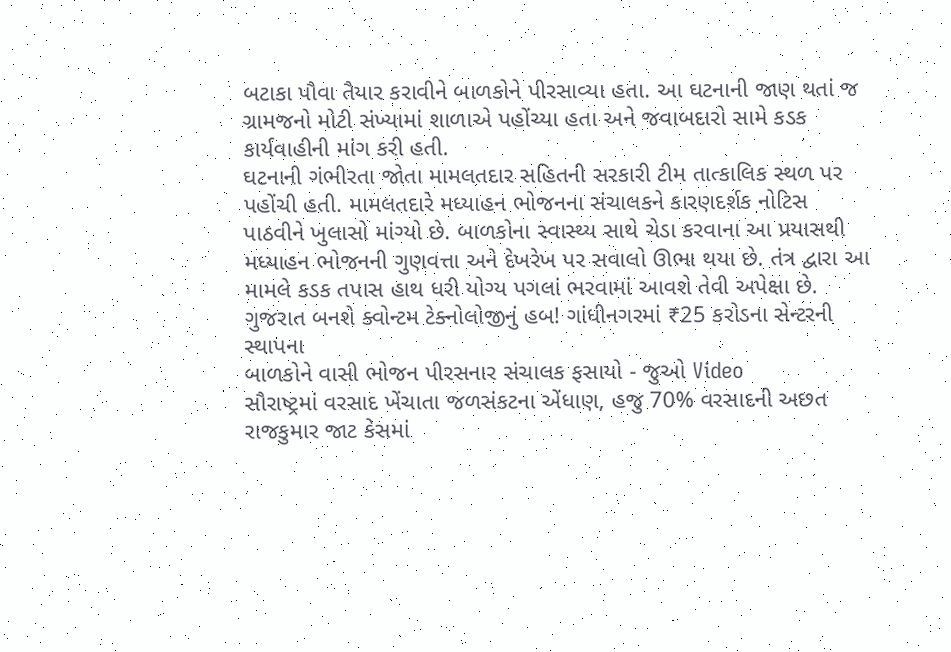બટાકા પૌવા તૈયાર કરાવીને બાળકોને પીરસાવ્યા હતા. આ ઘટનાની જાણ થતાં જ ગ્રામજનો મોટી સંખ્યામાં શાળાએ પહોંચ્યા હતા અને જવાબદારો સામે કડક કાર્યવાહીની માંગ કરી હતી.
ઘટનાની ગંભીરતા જોતા મામલતદાર સહિતની સરકારી ટીમ તાત્કાલિક સ્થળ પર પહોંચી હતી. મામલતદારે મધ્યાહન ભોજનના સંચાલકને કારણદર્શક નોટિસ પાઠવીને ખુલાસો માંગ્યો છે. બાળકોના સ્વાસ્થ્ય સાથે ચેડા કરવાના આ પ્રયાસથી મધ્યાહન ભોજનની ગુણવત્તા અને દેખરેખ પર સવાલો ઊભા થયા છે. તંત્ર દ્વારા આ મામલે કડક તપાસ હાથ ધરી યોગ્ય પગલાં ભરવામાં આવશે તેવી અપેક્ષા છે.
ગુજરાત બનશે ક્વોન્ટમ ટેક્નોલોજીનું હબ! ગાંધીનગરમાં ₹25 કરોડના સેન્ટરની સ્થાપના
બાળકોને વાસી ભોજન પીરસનાર સંચાલક ફસાયો - જુઓ Video
સૌરાષ્ટ્રમાં વરસાદ ખેંચાતા જળસંકટના એંધાણ, હજુ 70% વરસાદની અછત
રાજકુમાર જાટ કેસમાં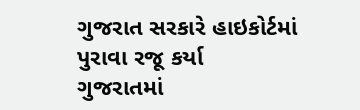ગુજરાત સરકારે હાઇકોર્ટમાં પુરાવા રજૂ કર્યા
ગુજરાતમાં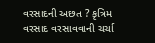વરસાદની અછત ? કૃત્રિમ વરસાદ વરસાવવાની ચર્ચા